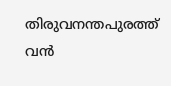തിരുവനന്തപുരത്ത് വൻ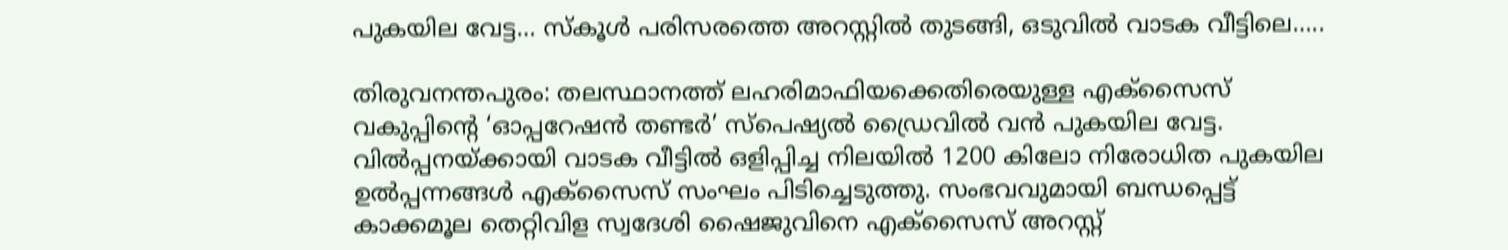പുകയില വേട്ട… സ്കൂൾ പരിസരത്തെ അറസ്റ്റിൽ തുടങ്ങി, ഒടുവിൽ വാടക വീട്ടിലെ…..

തിരുവനന്തപുരം: തലസ്ഥാനത്ത് ലഹരിമാഫിയക്കെതിരെയുള്ള എക്സൈസ് വകുപ്പിന്റെ ‘ഓപ്പറേഷൻ തണ്ടർ’ സ്പെഷ്യൽ ഡ്രൈവിൽ വൻ പുകയില വേട്ട. വിൽപ്പനയ്ക്കായി വാടക വീട്ടിൽ ഒളിപ്പിച്ച നിലയിൽ 1200 കിലോ നിരോധിത പുകയില ഉൽപ്പന്നങ്ങൾ എക്സൈസ് സംഘം പിടിച്ചെടുത്തു. സംഭവവുമായി ബന്ധപ്പെട്ട് കാക്കമൂല തെറ്റിവിള സ്വദേശി ഷൈജുവിനെ എക്സൈസ് അറസ്റ്റ്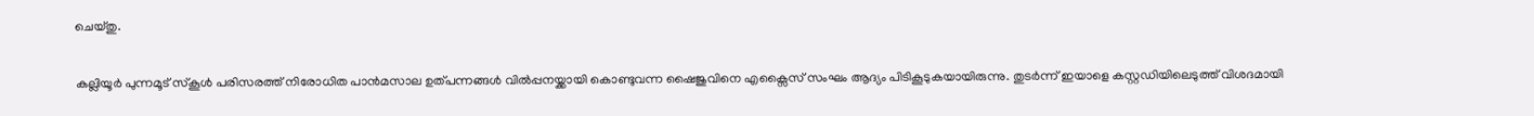ചെയ്തു.

കല്ലിയൂർ പുന്നമൂട് സ്കൂൾ പരിസരത്ത് നിരോധിത പാൻമസാല ഉത്പന്നങ്ങൾ വിൽപ്പനയ്ക്കായി കൊണ്ടുവന്ന ഷൈജുവിനെ എക്സൈസ് സംഘം ആദ്യം പിടികൂടുകയായിരുന്നു. തുടർന്ന് ഇയാളെ കസ്റ്റഡിയിലെടുത്ത് വിശദമായി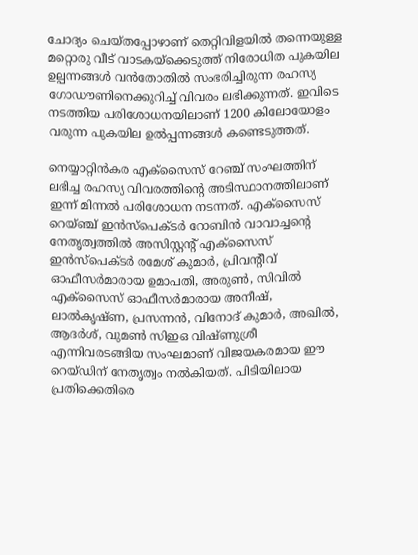ചോദ്യം ചെയ്തപ്പോഴാണ് തെറ്റിവിളയിൽ തന്നെയുള്ള മറ്റൊരു വീട് വാടകയ്ക്കെടുത്ത് നിരോധിത പുകയില ഉല്പന്നങ്ങൾ വൻതോതിൽ സംഭരിച്ചിരുന്ന രഹസ്യ ഗോഡൗണിനെക്കുറിച്ച് വിവരം ലഭിക്കുന്നത്. ഇവിടെ നടത്തിയ പരിശോധനയിലാണ് 1200 കിലോയോളം വരുന്ന പുകയില ഉൽപ്പന്നങ്ങൾ കണ്ടെടുത്തത്.

നെയ്യാറ്റിൻകര എക്സൈസ് റേഞ്ച് സംഘത്തിന് ലഭിച്ച രഹസ്യ വിവരത്തിന്റെ അടിസ്ഥാനത്തിലാണ് ഇന്ന് മിന്നൽ പരിശോധന നടന്നത്. എക്സൈസ് റെയ്ഞ്ച് ഇൻസ്പെക്ടർ റോബിൻ വാവാച്ചന്റെ നേതൃത്വത്തിൽ അസിസ്റ്റന്റ് എക്സൈസ് ഇൻസ്പെക്ടർ രമേശ് കുമാർ, പ്രിവന്റീവ് ഓഫീസർമാരായ ഉമാപതി, അരുൺ, സിവിൽ എക്സൈസ് ഓഫീസർമാരായ അനീഷ്, ലാൽകൃഷ്ണ, പ്രസന്നൻ, വിനോദ് കുമാർ, അഖിൽ, ആദർശ്, വുമൺ സിഇഒ വിഷ്ണുശ്രീ എന്നിവരടങ്ങിയ സംഘമാണ് വിജയകരമായ ഈ റെയ്ഡിന് നേതൃത്വം നൽകിയത്. പിടിയിലായ പ്രതിക്കെതിരെ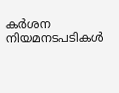കർശന നിയമനടപടികൾ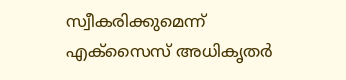സ്വീകരിക്കുമെന്ന് എക്സൈസ് അധികൃതർ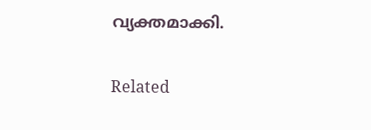വ്യക്തമാക്കി.

Related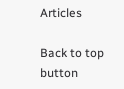Articles

Back to top button